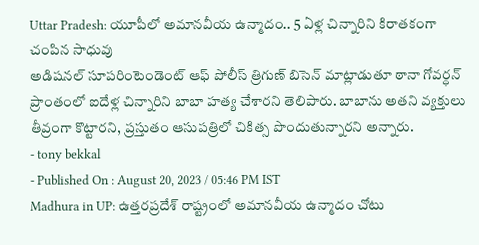Uttar Pradesh: యూపీలో అమానవీయ ఉన్మాదం.. 5 ఏళ్ల చిన్నారిని కిరాతకంగా చంపిన సాధువు
అడిషనల్ సూపరింటెండెంట్ ఆఫ్ పోలీస్ త్రిగుణ్ బిసెన్ మాట్లాడుతూ ఠానా గోవర్ధన్ ప్రాంతంలో ఐదేళ్ల చిన్నారిని బాబా హత్య చేశారని తెలిపారు. బాబాను అతని వ్యక్తులు తీవ్రంగా కొట్టారని, ప్రస్తుతం ఆసుపత్రిలో చికిత్స పొందుతున్నారని అన్నారు.
- tony bekkal
- Published On : August 20, 2023 / 05:46 PM IST
Madhura in UP: ఉత్తరప్రదేశ్ రాష్ట్రంలో అమానవీయ ఉన్మాదం చోటు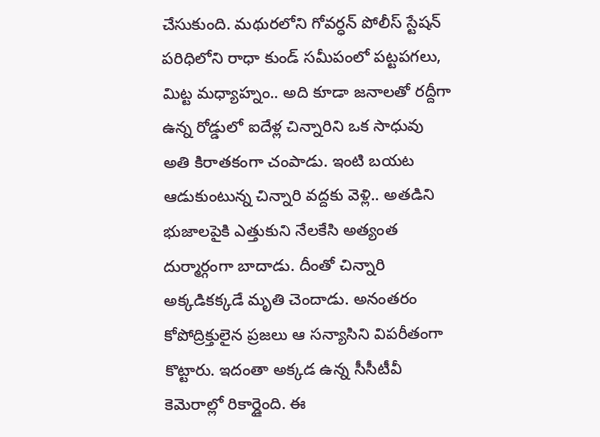చేసుకుంది. మథురలోని గోవర్ధన్ పోలీస్ స్టేషన్ పరిధిలోని రాధా కుండ్ సమీపంలో పట్టపగలు, మిట్ట మధ్యాహ్నం.. అది కూడా జనాలతో రద్దీగా ఉన్న రోడ్డులో ఐదేళ్ల చిన్నారిని ఒక సాధువు అతి కిరాతకంగా చంపాడు. ఇంటి బయట ఆడుకుంటున్న చిన్నారి వద్దకు వెళ్లి.. అతడిని భుజాలపైకి ఎత్తుకుని నేలకేసి అత్యంత దుర్మార్గంగా బాదాడు. దీంతో చిన్నారి అక్కడికక్కడే మృతి చెందాడు. అనంతరం కోపోద్రిక్తులైన ప్రజలు ఆ సన్యాసిని విపరీతంగా కొట్టారు. ఇదంతా అక్కడ ఉన్న సీసీటీవీ కెమెరాల్లో రికార్డైంది. ఈ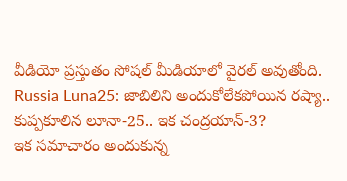వీడియో ప్రస్తుతం సోషల్ మీడియాలో వైరల్ అవుతోంది.
Russia Luna25: జాబిలిని అందుకోలేకపోయిన రష్యా.. కుప్పకూలిన లూనా-25.. ఇక చంద్రయాన్-3?
ఇక సమాచారం అందుకున్న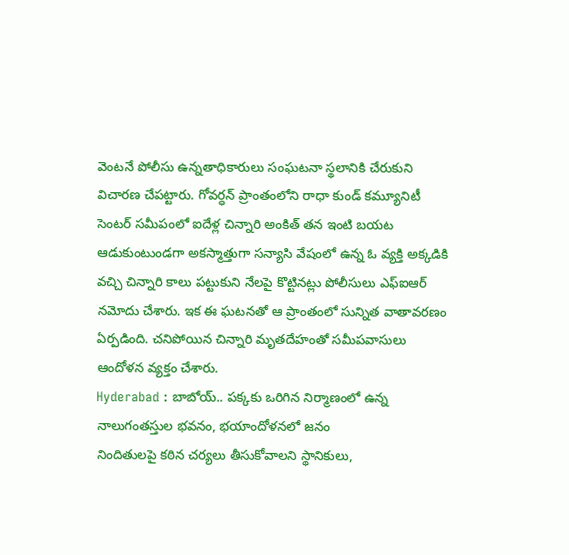వెంటనే పోలీసు ఉన్నతాధికారులు సంఘటనా స్థలానికి చేరుకుని విచారణ చేపట్టారు. గోవర్ధన్ ప్రాంతంలోని రాధా కుండ్ కమ్యూనిటీ సెంటర్ సమీపంలో ఐదేళ్ల చిన్నారి అంకిత్ తన ఇంటి బయట ఆడుకుంటుండగా అకస్మాత్తుగా సన్యాసి వేషంలో ఉన్న ఓ వ్యక్తి అక్కడికి వచ్చి చిన్నారి కాలు పట్టుకుని నేలపై కొట్టినట్లు పోలీసులు ఎఫ్ఐఆర్ నమోదు చేశారు. ఇక ఈ ఘటనతో ఆ ప్రాంతంలో సున్నిత వాతావరణం ఏర్పడింది. చనిపోయిన చిన్నారి మృతదేహంతో సమీపవాసులు ఆందోళన వ్యక్తం చేశారు.
Hyderabad : బాబోయ్.. పక్కకు ఒరిగిన నిర్మాణంలో ఉన్న నాలుగంతస్తుల భవనం, భయాందోళనలో జనం
నిందితులపై కఠిన చర్యలు తీసుకోవాలని స్థానికులు,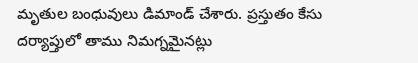మృతుల బంధువులు డిమాండ్ చేశారు. ప్రస్తుతం కేసు దర్యాప్తులో తాము నిమగ్నమైనట్లు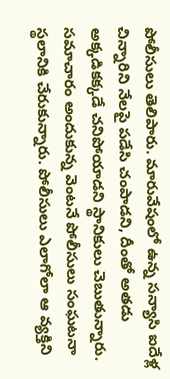పోలీసులు తెలిపారు. మారువేషంలో ఉన్న సన్యాసి ఐదేళ్ల చిన్నారిని నేలపై పడేసి చంపాడని, దీంతో అతడు అక్కడికక్కడే చనిపోయాడని స్థానికులు చెబుతున్నారు. సమాచారం అందుకున్న వెంటనే పోలీసులు సంఘటనా స్థలానికి చేరుకున్నారు. పోలీసులు ఎలాగోలా ఆ వ్యక్తిని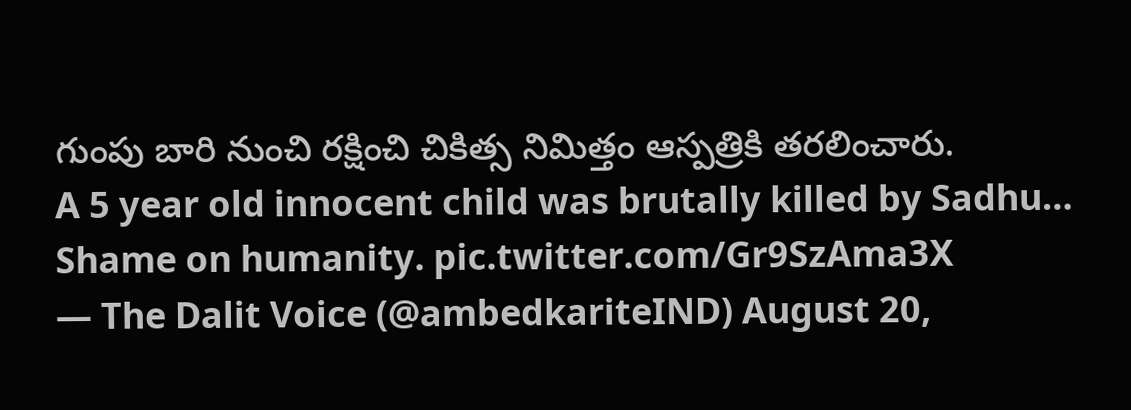గుంపు బారి నుంచి రక్షించి చికిత్స నిమిత్తం ఆస్పత్రికి తరలించారు.
A 5 year old innocent child was brutally killed by Sadhu… Shame on humanity. pic.twitter.com/Gr9SzAma3X
— The Dalit Voice (@ambedkariteIND) August 20,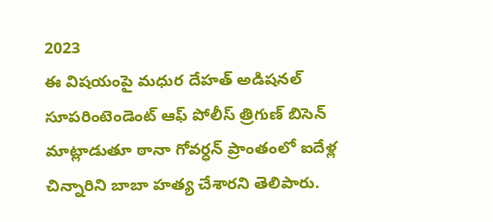2023
ఈ విషయంపై మధుర దేహత్ అడిషనల్ సూపరింటెండెంట్ ఆఫ్ పోలీస్ త్రిగుణ్ బిసెన్ మాట్లాడుతూ ఠానా గోవర్ధన్ ప్రాంతంలో ఐదేళ్ల చిన్నారిని బాబా హత్య చేశారని తెలిపారు.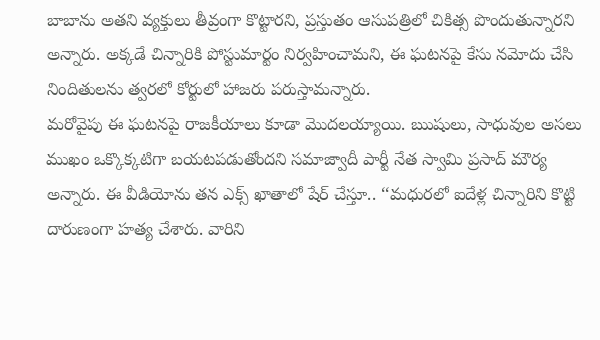బాబాను అతని వ్యక్తులు తీవ్రంగా కొట్టారని, ప్రస్తుతం ఆసుపత్రిలో చికిత్స పొందుతున్నారని అన్నారు. అక్కడే చిన్నారికి పోస్టుమార్టం నిర్వహించామని, ఈ ఘటనపై కేసు నమోదు చేసి నిందితులను త్వరలో కోర్టులో హాజరు పరుస్తామన్నారు.
మరోవైపు ఈ ఘటనపై రాజకీయాలు కూడా మొదలయ్యాయి. ఋషులు, సాధువుల అసలు ముఖం ఒక్కొక్కటిగా బయటపడుతోందని సమాజ్వాదీ పార్టీ నేత స్వామి ప్రసాద్ మౌర్య అన్నారు. ఈ వీడియోను తన ఎక్స్ ఖాతాలో షేర్ చేస్తూ.. ‘‘మధురలో ఐదేళ్ల చిన్నారిని కొట్టి దారుణంగా హత్య చేశారు. వారిని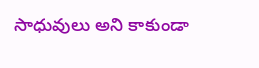సాధువులు అని కాకుండా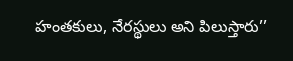హంతకులు, నేరస్థులు అని పిలుస్తారు’’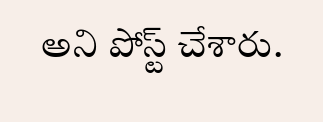అని పోస్ట్ చేశారు.